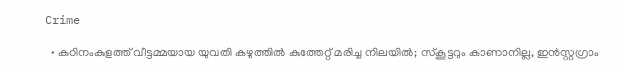Crime

  • കഠിനംകുളത്ത് വീട്ടമ്മയായ യുവതി കഴുത്തില്‍ കുത്തേറ്റ് മരിച്ച നിലയില്‍; സ്‌കൂട്ടറും കാണാനില്ല, ഇന്‍സ്റ്റഗ്രാം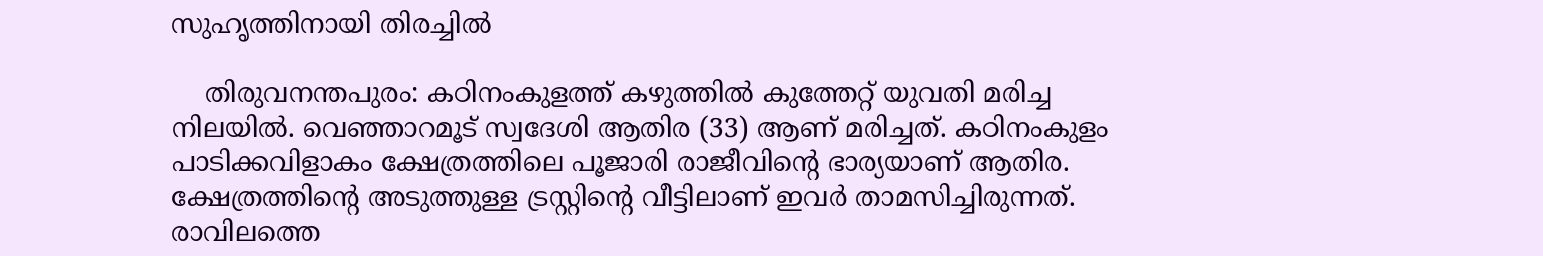സുഹൃത്തിനായി തിരച്ചില്‍

    തിരുവനന്തപുരം: കഠിനംകുളത്ത് കഴുത്തില്‍ കുത്തേറ്റ് യുവതി മരിച്ച നിലയില്‍. വെഞ്ഞാറമൂട് സ്വദേശി ആതിര (33) ആണ് മരിച്ചത്. കഠിനംകുളം പാടിക്കവിളാകം ക്ഷേത്രത്തിലെ പൂജാരി രാജീവിന്റെ ഭാര്യയാണ് ആതിര. ക്ഷേത്രത്തിന്റെ അടുത്തുള്ള ട്രസ്റ്റിന്റെ വീട്ടിലാണ് ഇവര്‍ താമസിച്ചിരുന്നത്. രാവിലത്തെ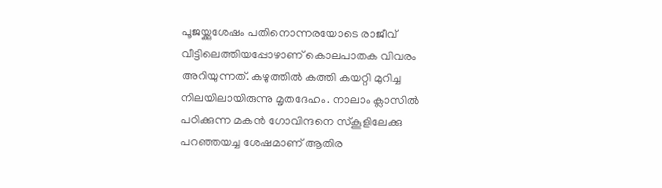പൂജയ്ക്കുശേഷം പതിനൊന്നരയോടെ രാജീവ് വീട്ടിലെത്തിയപ്പോഴാണ് കൊലപാതക വിവരം അറിയുന്നത്. കഴുത്തില്‍ കത്തി കയറ്റി മുറിച്ച നിലയിലായിരുന്നു മൃതദേഹം. നാലാം ക്ലാസില്‍ പഠിക്കുന്ന മകന്‍ ഗോവിന്ദനെ സ്‌കൂളിലേക്കു പറഞ്ഞയച്ച ശേഷമാണ് ആതിര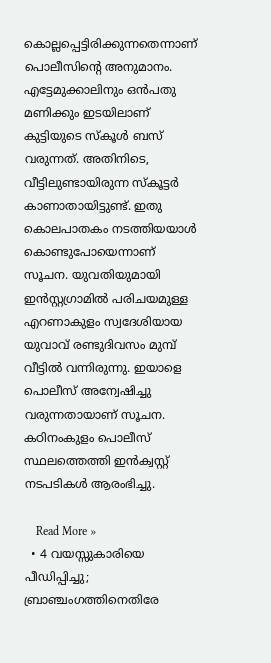കൊല്ലപ്പെട്ടിരിക്കുന്നതെന്നാണ് പൊലീസിന്റെ അനുമാനം. എട്ടേമുക്കാലിനും ഒന്‍പതു മണിക്കും ഇടയിലാണ് കുട്ടിയുടെ സ്‌കൂള്‍ ബസ് വരുന്നത്. അതിനിടെ, വീട്ടിലുണ്ടായിരുന്ന സ്‌കൂട്ടര്‍ കാണാതായിട്ടുണ്ട്. ഇതു കൊലപാതകം നടത്തിയയാള്‍ കൊണ്ടുപോയെന്നാണ് സൂചന. യുവതിയുമായി ഇന്‍സ്റ്റഗ്രാമില്‍ പരിചയമുള്ള എറണാകുളം സ്വദേശിയായ യുവാവ് രണ്ടുദിവസം മുമ്പ് വീട്ടില്‍ വന്നിരുന്നു. ഇയാളെ പൊലീസ് അന്വേഷിച്ചു വരുന്നതായാണ് സൂചന. കഠിനംകുളം പൊലീസ് സ്ഥലത്തെത്തി ഇന്‍ക്വസ്റ്റ് നടപടികള്‍ ആരംഭിച്ചു.

    Read More »
  • 4 വയസ്സുകാരിയെ പീഡിപ്പിച്ചു; ബ്രാഞ്ചംഗത്തിനെതിരേ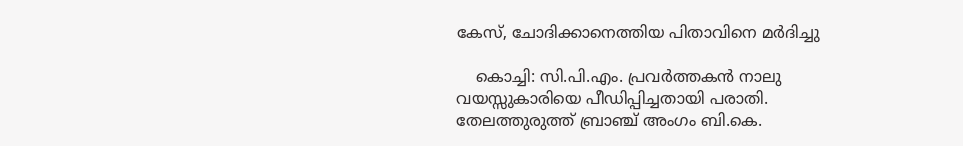കേസ്, ചോദിക്കാനെത്തിയ പിതാവിനെ മര്‍ദിച്ചു

    കൊച്ചി: സി.പി.എം. പ്രവര്‍ത്തകന്‍ നാലു വയസ്സുകാരിയെ പീഡിപ്പിച്ചതായി പരാതി. തേലത്തുരുത്ത് ബ്രാഞ്ച് അംഗം ബി.കെ.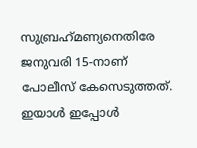സുബ്രഹ്‌മണ്യനെതിരേ ജനുവരി 15-നാണ് പോലീസ് കേസെടുത്തത്. ഇയാള്‍ ഇപ്പോള്‍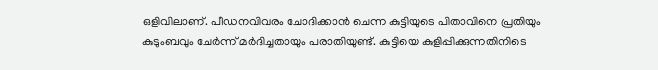ഒളിവിലാണ്. പീഡനവിവരം ചോദിക്കാന്‍ ചെന്ന കുട്ടിയുടെ പിതാവിനെ പ്രതിയും കുടുംബവും ചേര്‍ന്ന് മര്‍ദിച്ചതായും പരാതിയുണ്ട്. കുട്ടിയെ കുളിപ്പിക്കുന്നതിനിടെ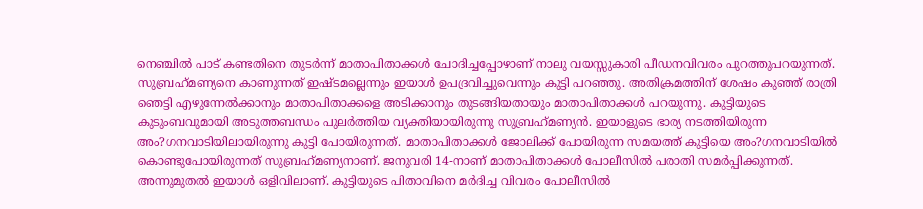നെഞ്ചില്‍ പാട് കണ്ടതിനെ തുടര്‍ന്ന് മാതാപിതാക്കള്‍ ചോദിച്ചപ്പോഴാണ് നാലു വയസ്സുകാരി പീഡനവിവരം പുറത്തുപറയുന്നത്. സുബ്രഹ്‌മണ്യനെ കാണുന്നത് ഇഷ്ടമല്ലെന്നും ഇയാള്‍ ഉപദ്രവിച്ചുവെന്നും കുട്ടി പറഞ്ഞു. അതിക്രമത്തിന് ശേഷം കുഞ്ഞ് രാത്രി ഞെട്ടി എഴുന്നേല്‍ക്കാനും മാതാപിതാക്കളെ അടിക്കാനും തുടങ്ങിയതായും മാതാപിതാക്കള്‍ പറയുന്നു. കുട്ടിയുടെ കുടുംബവുമായി അടുത്തബന്ധം പുലര്‍ത്തിയ വ്യക്തിയായിരുന്നു സുബ്രഹ്‌മണ്യന്‍. ഇയാളുടെ ഭാര്യ നടത്തിയിരുന്ന അം?ഗനവാടിയിലായിരുന്നു കുട്ടി പോയിരുന്നത്. മാതാപിതാക്കള്‍ ജോലിക്ക് പോയിരുന്ന സമയത്ത് കുട്ടിയെ അം?ഗനവാടിയില്‍ കൊണ്ടുപോയിരുന്നത് സുബ്രഹ്‌മണ്യനാണ്. ജനുവരി 14-നാണ് മാതാപിതാക്കള്‍ പോലീസില്‍ പരാതി സമര്‍പ്പിക്കുന്നത്. അന്നുമുതല്‍ ഇയാള്‍ ഒളിവിലാണ്. കുട്ടിയുടെ പിതാവിനെ മര്‍ദിച്ച വിവരം പോലീസില്‍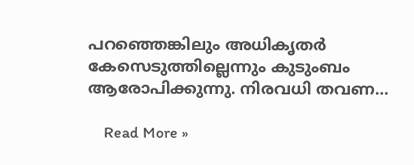പറഞ്ഞെങ്കിലും അധികൃതര്‍ കേസെടുത്തില്ലെന്നും കുടുംബം ആരോപിക്കുന്നു. നിരവധി തവണ…

    Read More »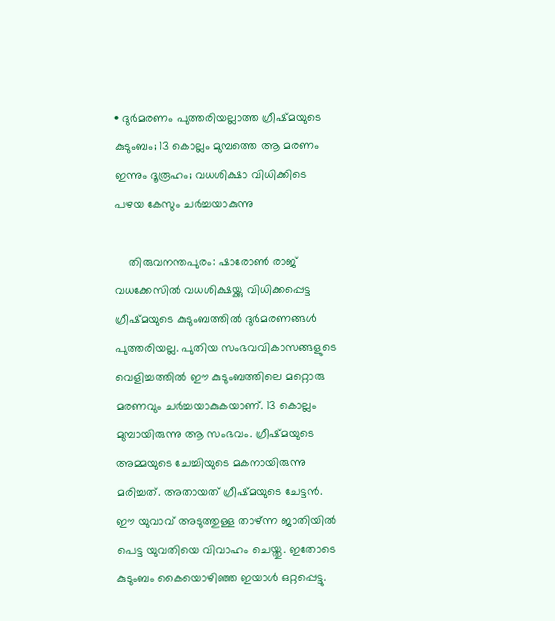• ദുര്‍മരണം പുത്തരിയല്ലാത്ത ഗ്രീഷ്മയുടെ കുടുംബം; 13 കൊല്ലം മുമ്പത്തെ ആ മരണം ഇന്നും ദൂരൂഹം; വധശിക്ഷാ വിധിക്കിടെ പഴയ കേസും ചര്‍ച്ചയാകുന്നു

    തിരുവനന്തപുരം: ഷാരോണ്‍ രാജ് വധക്കേസില്‍ വധശിക്ഷയ്ക്കു വിധിക്കപ്പെട്ട ഗ്രീഷ്മയുടെ കുടുംബത്തില്‍ ദുര്‍മരണങ്ങള്‍ പുത്തരിയല്ല. പുതിയ സംഭവവികാസങ്ങളുടെ വെളിച്ചത്തില്‍ ഈ കുടുംബത്തിലെ മറ്റൊരു മരണവും ചര്‍ച്ചയാകുകയാണ്. 13 കൊല്ലം മുമ്പായിരുന്നു ആ സംഭവം. ഗ്രീഷ്മയുടെ അമ്മയുടെ ചേച്ചിയുടെ മകനായിരുന്നു മരിച്ചത്. അതായത് ഗ്രീഷ്മയുടെ ചേട്ടന്‍. ഈ യുവാവ് അടുത്തുള്ള താഴ്ന്ന ജാതിയില്‍ പെട്ട യുവതിയെ വിവാഹം ചെയ്തു. ഇതോടെ കുടുംബം കൈയൊഴിഞ്ഞ ഇയാള്‍ ഒറ്റപ്പെട്ടു.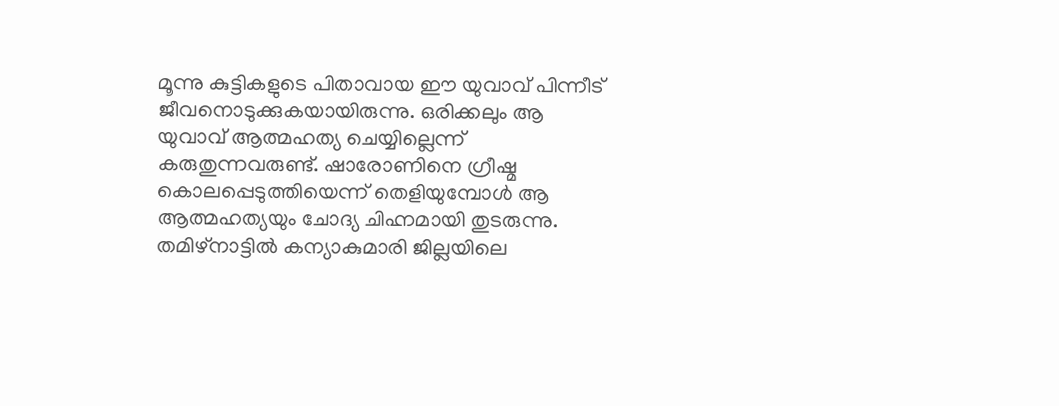മൂന്നു കുട്ടികളുടെ പിതാവായ ഈ യുവാവ് പിന്നീട് ജീവനൊടുക്കുകയായിരുന്നു. ഒരിക്കലും ആ യുവാവ് ആത്മഹത്യ ചെയ്യില്ലെന്ന് കരുതുന്നവരുണ്ട്. ഷാരോണിനെ ഗ്രീഷ്മ കൊലപ്പെടുത്തിയെന്ന് തെളിയുമ്പോള്‍ ആ ആത്മഹത്യയും ചോദ്യ ചിഹ്നമായി തുടരുന്നു. തമിഴ്‌നാട്ടില്‍ കന്യാകുമാരി ജില്ലയിലെ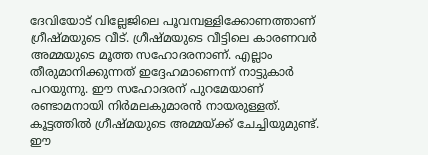ദേവിയോട് വില്ലേജിലെ പൂവമ്പള്ളിക്കോണത്താണ് ഗ്രീഷ്മയുടെ വീട്. ഗ്രീഷ്മയുടെ വീട്ടിലെ കാരണവര്‍ അമ്മയുടെ മൂത്ത സഹോദരനാണ്. എല്ലാം തീരുമാനിക്കുന്നത് ഇദ്ദേഹമാണെന്ന് നാട്ടുകാര്‍ പറയുന്നു. ഈ സഹോദരന് പുറമേയാണ് രണ്ടാമനായി നിര്‍മലകുമാരന്‍ നായരുള്ളത്. കൂട്ടത്തില്‍ ഗ്രീഷ്മയുടെ അമ്മയ്ക്ക് ചേച്ചിയുമുണ്ട്. ഈ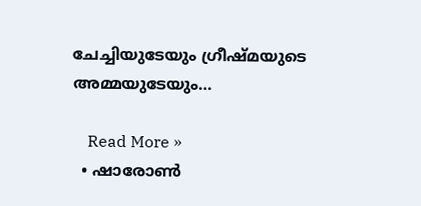ചേച്ചിയുടേയും ഗ്രീഷ്മയുടെ അമ്മയുടേയും…

    Read More »
  • ഷാരോണ്‍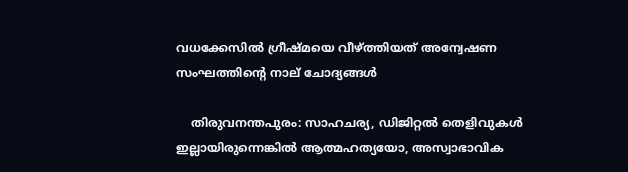വധക്കേസില്‍ ഗ്രീഷ്മയെ വീഴ്ത്തിയത് അന്വേഷണ സംഘത്തിന്റെ നാല് ചോദ്യങ്ങള്‍

    തിരുവനന്തപുരം: സാഹചര്യ, ഡിജിറ്റല്‍ തെളിവുകള്‍ ഇല്ലായിരുന്നെങ്കില്‍ ആത്മഹത്യയോ, അസ്വാഭാവിക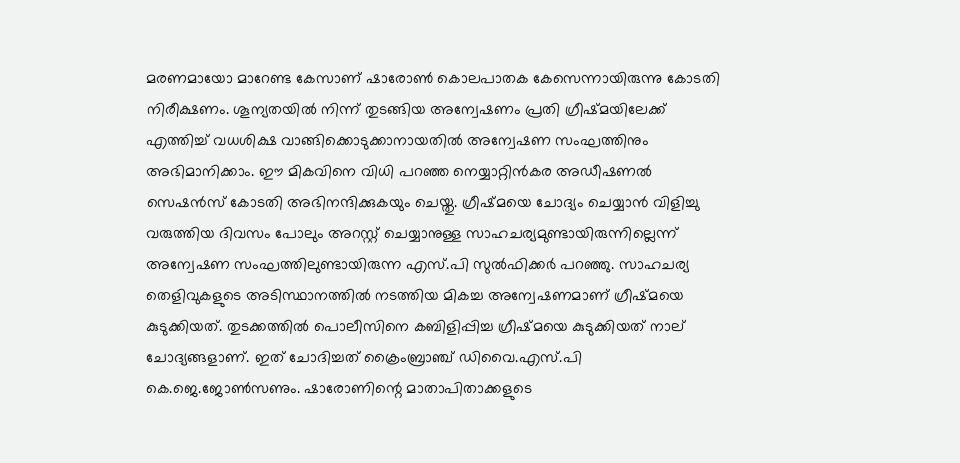മരണമായോ മാറേണ്ട കേസാണ് ഷാരോണ്‍ കൊലപാതക കേസെന്നായിരുന്നു കോടതി നിരീക്ഷണം. ശൂന്യതയില്‍ നിന്ന് തുടങ്ങിയ അന്വേഷണം പ്രതി ഗ്രീഷ്മയിലേക്ക് എത്തിച്ച് വധശിക്ഷ വാങ്ങിക്കൊടുക്കാനായതില്‍ അന്വേഷണ സംഘത്തിനും അഭിമാനിക്കാം. ഈ മികവിനെ വിധി പറഞ്ഞ നെയ്യാറ്റിന്‍കര അഡീഷണല്‍ സെഷന്‍സ് കോടതി അഭിനന്ദിക്കുകയും ചെയ്തു. ഗ്രീഷ്മയെ ചോദ്യം ചെയ്യാന്‍ വിളിച്ചു വരുത്തിയ ദിവസം പോലും അറസ്റ്റ് ചെയ്യാനുള്ള സാഹചര്യമുണ്ടായിരുന്നില്ലെന്ന് അന്വേഷണ സംഘത്തിലുണ്ടായിരുന്ന എസ്.പി സുല്‍ഫിക്കര്‍ പറഞ്ഞു. സാഹചര്യ തെളിവുകളുടെ അടിസ്ഥാനത്തില്‍ നടത്തിയ മികച്ച അന്വേഷണമാണ് ഗ്രീഷ്മയെ കുടുക്കിയത്. തുടക്കത്തില്‍ പൊലീസിനെ കബിളിപ്പിച്ച ഗ്രീഷ്മയെ കുടുക്കിയത് നാല് ചോദ്യങ്ങളാണ്. ഇത് ചോദിച്ചത് ക്രൈംബ്രാഞ്ച് ഡിവൈ.എസ്.പി കെ.ജെ.ജോണ്‍സണും. ഷാരോണിന്റെ മാതാപിതാക്കളുടെ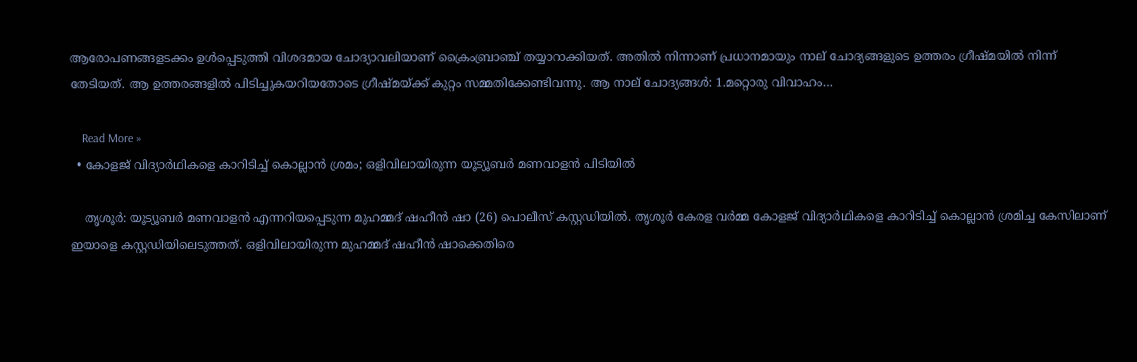ആരോപണങ്ങളടക്കം ഉള്‍പ്പെടുത്തി വിശദമായ ചോദ്യാവലിയാണ് ക്രൈംബ്രാഞ്ച് തയ്യാറാക്കിയത്. അതില്‍ നിന്നാണ് പ്രധാനമായും നാല് ചോദ്യങ്ങളുടെ ഉത്തരം ഗ്രീഷ്മയില്‍ നിന്ന് തേടിയത്. ആ ഉത്തരങ്ങളില്‍ പിടിച്ചുകയറിയതോടെ ഗ്രീഷ്മയ്ക്ക് കുറ്റം സമ്മതിക്കേണ്ടിവന്നു. ആ നാല് ചോദ്യങ്ങള്‍: 1.മറ്റൊരു വിവാഹം…

    Read More »
  • കോളജ് വിദ്യാര്‍ഥികളെ കാറിടിച്ച് കൊല്ലാന്‍ ശ്രമം; ഒളിവിലായിരുന്ന യൂട്യൂബര്‍ മണവാളന്‍ പിടിയില്‍

    തൃശൂര്‍: യൂട്യൂബര്‍ മണവാളന്‍ എന്നറിയപ്പെടുന്ന മുഹമ്മദ് ഷഹീന്‍ ഷാ (26) പൊലീസ് കസ്റ്റഡിയില്‍. തൃശൂര്‍ കേരള വര്‍മ്മ കോളജ് വിദ്യാര്‍ഥികളെ കാറിടിച്ച് കൊല്ലാന്‍ ശ്രമിച്ച കേസിലാണ് ഇയാളെ കസ്റ്റഡിയിലെടുത്തത്. ഒളിവിലായിരുന്ന മുഹമ്മദ് ഷഹീന്‍ ഷാക്കെതിരെ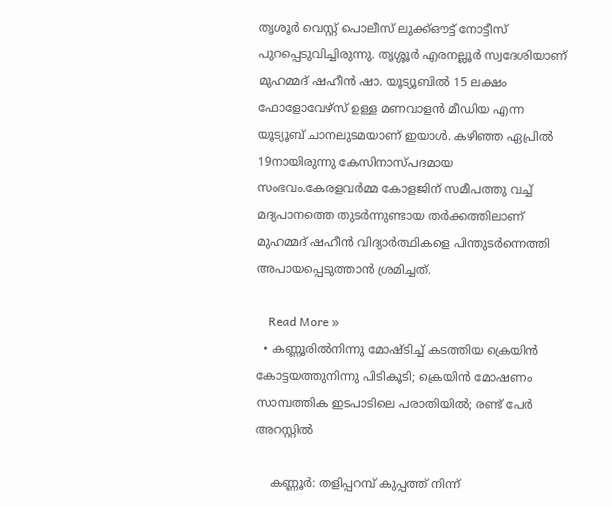തൃശൂര്‍ വെസ്റ്റ് പൊലീസ് ലുക്ക്ഔട്ട് നോട്ടീസ് പുറപ്പെടുവിച്ചിരുന്നു. തൃശ്ശൂര്‍ എരനല്ലൂര്‍ സ്വദേശിയാണ് മുഹമ്മദ് ഷഹീന്‍ ഷാ. യൂട്യൂബില്‍ 15 ലക്ഷം ഫോളോവേഴ്‌സ് ഉള്ള മണവാളന്‍ മീഡിയ എന്ന യൂട്യൂബ് ചാനലുടമയാണ് ഇയാള്‍. കഴിഞ്ഞ ഏപ്രില്‍ 19നായിരുന്നു കേസിനാസ്പദമായ സംഭവം.കേരളവര്‍മ്മ കോളജിന് സമീപത്തു വച്ച് മദ്യപാനത്തെ തുടര്‍ന്നുണ്ടായ തര്‍ക്കത്തിലാണ് മുഹമ്മദ് ഷഹീന്‍ വിദ്യാര്‍ത്ഥികളെ പിന്തുടര്‍ന്നെത്തി അപായപ്പെടുത്താന്‍ ശ്രമിച്ചത്.

    Read More »
  • കണ്ണൂരില്‍നിന്നു മോഷ്ടിച്ച് കടത്തിയ ക്രെയിന്‍ കോട്ടയത്തുനിന്നു പിടികൂടി; ക്രെയിന്‍ മോഷണം സാമ്പത്തിക ഇടപാടിലെ പരാതിയില്‍; രണ്ട് പേര്‍ അറസ്റ്റില്‍

    കണ്ണൂര്‍: തളിപ്പറമ്പ് കുപ്പത്ത് നിന്ന്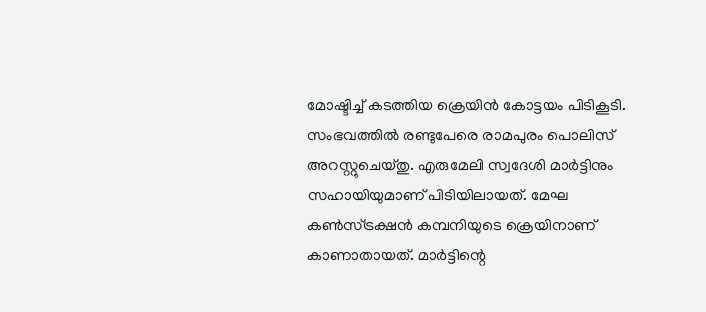മോഷ്ടിച്ച് കടത്തിയ ക്രെയിന്‍ കോട്ടയം പിടികൂടി. സംഭവത്തില്‍ രണ്ടുപേരെ രാമപുരം പൊലിസ് അറസ്റ്റുചെയ്തു. എരുമേലി സ്വദേശി മാര്‍ട്ടിനും സഹായിയുമാണ് പിടിയിലായത്. മേഘ കണ്‍സ്ട്രക്ഷന്‍ കമ്പനിയുടെ ക്രെയിനാണ് കാണാതായത്. മാര്‍ട്ടിന്റെ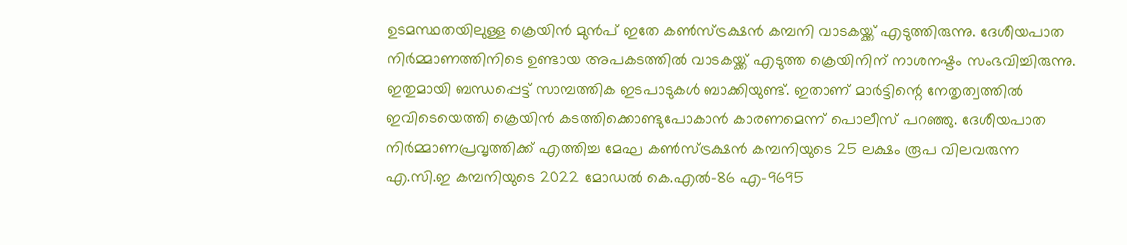ഉടമസ്ഥതയിലുള്ള ക്രെയിന്‍ മുന്‍പ് ഇതേ കണ്‍സ്ട്രക്ഷന്‍ കമ്പനി വാടകയ്ക്ക് എടുത്തിരുന്നു. ദേശീയപാത നിര്‍മ്മാണത്തിനിടെ ഉണ്ടായ അപകടത്തില്‍ വാടകയ്ക്ക് എടുത്ത ക്രെയിനിന് നാശനഷ്ടം സംഭവിച്ചിരുന്നു. ഇതുമായി ബന്ധപ്പെട്ട് സാമ്പത്തിക ഇടപാടുകള്‍ ബാക്കിയുണ്ട്. ഇതാണ് മാര്‍ട്ടിന്റെ നേതൃത്വത്തില്‍ ഇവിടെയെത്തി ക്രെയിന്‍ കടത്തിക്കൊണ്ടുപോകാന്‍ കാരണമെന്ന് പൊലീസ് പറഞ്ഞു. ദേശീയപാത നിര്‍മ്മാണപ്രവൃത്തിക്ക് എത്തിച്ച മേഘ കണ്‍സ്ട്രക്ഷന്‍ കമ്പനിയുടെ 25 ലക്ഷം രൂപ വിലവരുന്ന എ.സി.ഇ കമ്പനിയുടെ 2022 മോഡല്‍ കെ.എല്‍-86 എ-9695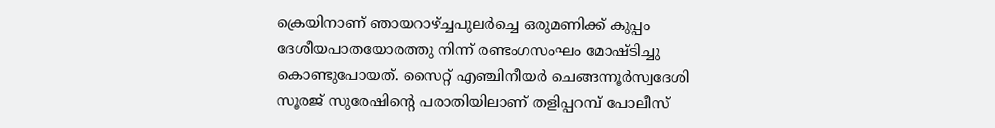ക്രെയിനാണ് ഞായറാഴ്ച്ചപുലര്‍ച്ചെ ഒരുമണിക്ക് കുപ്പം ദേശീയപാതയോരത്തു നിന്ന് രണ്ടംഗസംഘം മോഷ്ടിച്ചു കൊണ്ടുപോയത്. സൈറ്റ് എഞ്ചിനീയര്‍ ചെങ്ങന്നൂര്‍സ്വദേശി സൂരജ് സുരേഷിന്റെ പരാതിയിലാണ് തളിപ്പറമ്പ് പോലീസ്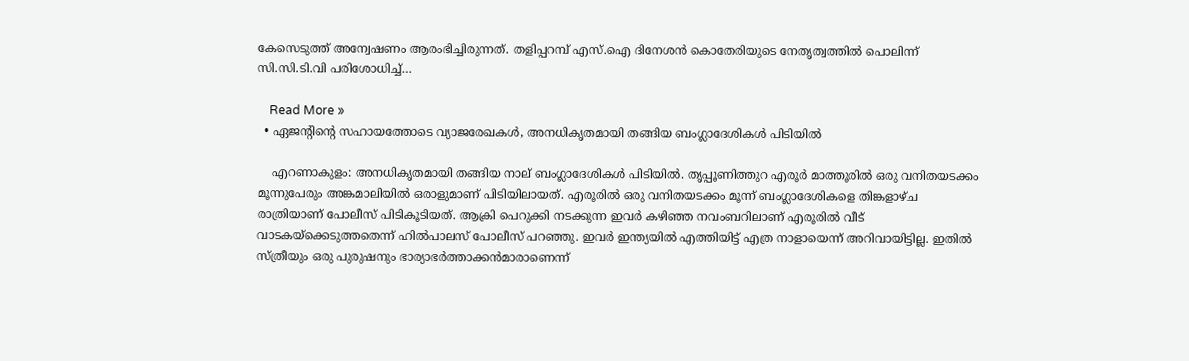കേസെടുത്ത് അന്വേഷണം ആരംഭിച്ചിരുന്നത്. തളിപ്പറമ്പ് എസ്.ഐ ദിനേശന്‍ കൊതേരിയുടെ നേതൃത്വത്തില്‍ പൊലിന്ന് സി.സി.ടി.വി പരിശോധിച്ച്…

    Read More »
  • ഏജന്റിന്റെ സഹായത്തോടെ വ്യാജരേഖകള്‍, അനധികൃതമായി തങ്ങിയ ബംഗ്ലാദേശികള്‍ പിടിയില്‍

    എറണാകുളം: അനധികൃതമായി തങ്ങിയ നാല് ബംഗ്ലാദേശികള്‍ പിടിയില്‍. തൃപ്പൂണിത്തുറ എരൂര്‍ മാത്തൂരില്‍ ഒരു വനിതയടക്കം മൂന്നുപേരും അങ്കമാലിയില്‍ ഒരാളുമാണ് പിടിയിലായത്. എരൂരില്‍ ഒരു വനിതയടക്കം മൂന്ന് ബംഗ്ലാദേശികളെ തിങ്കളാഴ്ച രാത്രിയാണ് പോലീസ് പിടികൂടിയത്. ആക്രി പെറുക്കി നടക്കുന്ന ഇവര്‍ കഴിഞ്ഞ നവംബറിലാണ് എരൂരില്‍ വീട് വാടകയ്‌ക്കെടുത്തതെന്ന് ഹില്‍പാലസ് പോലീസ് പറഞ്ഞു. ഇവര്‍ ഇന്ത്യയില്‍ എത്തിയിട്ട് എത്ര നാളായെന്ന് അറിവായിട്ടില്ല. ഇതില്‍ സ്ത്രീയും ഒരു പുരുഷനും ഭാര്യാഭര്‍ത്താക്കന്‍മാരാണെന്ന്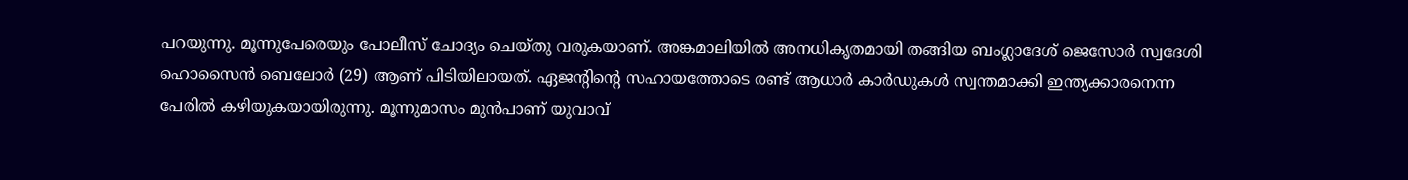പറയുന്നു. മൂന്നുപേരെയും പോലീസ് ചോദ്യം ചെയ്തു വരുകയാണ്. അങ്കമാലിയില്‍ അനധികൃതമായി തങ്ങിയ ബംഗ്ലാദേശ് ജെസോര്‍ സ്വദേശി ഹൊസൈന്‍ ബെലോര്‍ (29) ആണ് പിടിയിലായത്. ഏജന്റിന്റെ സഹായത്തോടെ രണ്ട് ആധാര്‍ കാര്‍ഡുകള്‍ സ്വന്തമാക്കി ഇന്ത്യക്കാരനെന്ന പേരില്‍ കഴിയുകയായിരുന്നു. മൂന്നുമാസം മുന്‍പാണ് യുവാവ്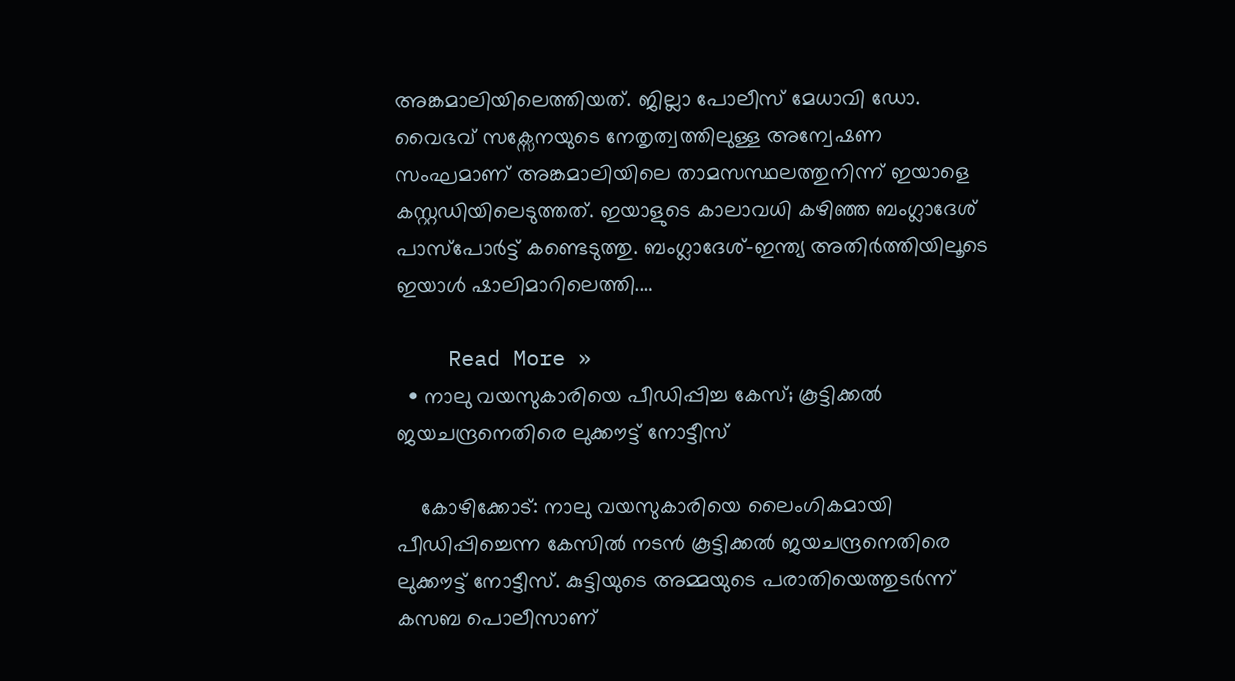അങ്കമാലിയിലെത്തിയത്. ജില്ലാ പോലീസ് മേധാവി ഡോ. വൈഭവ് സക്സേനയുടെ നേതൃത്വത്തിലുള്ള അന്വേഷണ സംഘമാണ് അങ്കമാലിയിലെ താമസസ്ഥലത്തുനിന്ന് ഇയാളെ കസ്റ്റഡിയിലെടുത്തത്. ഇയാളുടെ കാലാവധി കഴിഞ്ഞ ബംഗ്ലാദേശ് പാസ്പോര്‍ട്ട് കണ്ടെടുത്തു. ബംഗ്ലാദേശ്-ഇന്ത്യ അതിര്‍ത്തിയിലൂടെ ഇയാള്‍ ഷാലിമാറിലെത്തി.…

    Read More »
  • നാലു വയസുകാരിയെ പീഡിപ്പിച്ച കേസ്; കൂട്ടിക്കല്‍ ജയചന്ദ്രനെതിരെ ലുക്കൗട്ട് നോട്ടീസ്

    കോഴിക്കോട്: നാലു വയസുകാരിയെ ലൈംഗികമായി പീഡിപ്പിച്ചെന്ന കേസില്‍ നടന്‍ കൂട്ടിക്കല്‍ ജയചന്ദ്രനെതിരെ ലുക്കൗട്ട് നോട്ടീസ്. കുട്ടിയുടെ അമ്മയുടെ പരാതിയെത്തുടര്‍ന്ന് കസബ പൊലീസാണ്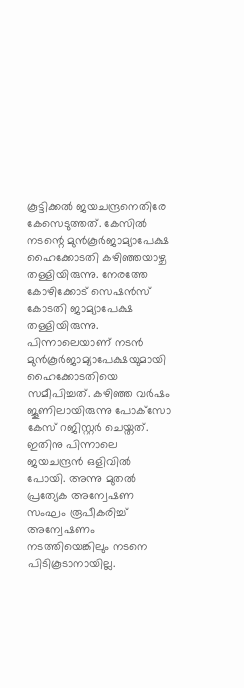കൂട്ടിക്കല്‍ ജയചന്ദ്രനെതിരേ കേസെടുത്തത്. കേസില്‍ നടന്റെ മുന്‍കൂര്‍ജാമ്യാപേക്ഷ ഹൈക്കോടതി കഴിഞ്ഞയാഴ്ച തള്ളിയിരുന്നു. നേരത്തേ കോഴിക്കോട് സെഷന്‍സ് കോടതി ജാമ്യാപേക്ഷ തള്ളിയിരുന്നു. പിന്നാലെയാണ് നടന്‍ മുന്‍കൂര്‍ജാമ്യാപേക്ഷയുമായി ഹൈക്കോടതിയെ സമീപിച്ചത്. കഴിഞ്ഞ വര്‍ഷം ജൂണിലായിരുന്നു പോക്‌സോ കേസ് റജിസ്റ്റര്‍ ചെയ്തത്. ഇതിനു പിന്നാലെ ജയചന്ദ്രന്‍ ഒളിവില്‍ പോയി. അന്നു മുതല്‍ പ്രത്യേക അന്വേഷണ സംഘം രൂപീകരിച്ച് അന്വേഷണം നടത്തിയെങ്കിലും നടനെ പിടികൂടാനായില്ല.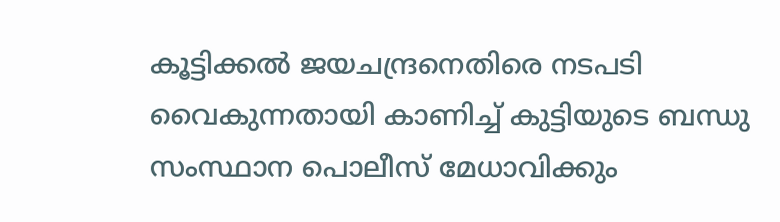കൂട്ടിക്കല്‍ ജയചന്ദ്രനെതിരെ നടപടി വൈകുന്നതായി കാണിച്ച് കുട്ടിയുടെ ബന്ധു സംസ്ഥാന പൊലീസ് മേധാവിക്കും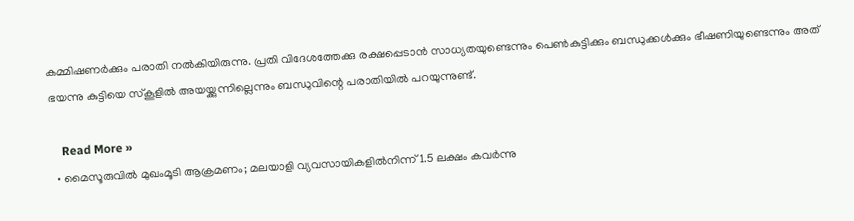കമ്മിഷണര്‍ക്കും പരാതി നല്‍കിയിരുന്നു. പ്രതി വിദേശത്തേക്കു രക്ഷപ്പെടാന്‍ സാധ്യതയുണ്ടെന്നും പെണ്‍കുട്ടിക്കും ബന്ധുക്കള്‍ക്കും ഭീഷണിയുണ്ടെന്നും അത് ഭയന്നു കുട്ടിയെ സ്‌കൂളില്‍ അയയ്ക്കുന്നില്ലെന്നും ബന്ധുവിന്റെ പരാതിയില്‍ പറയുന്നുണ്ട്.

    Read More »
  • മൈസൂരുവില്‍ മുഖംമൂടി ആക്രമണം; മലയാളി വ്യവസായികളില്‍നിന്ന് 1.5 ലക്ഷം കവര്‍ന്നു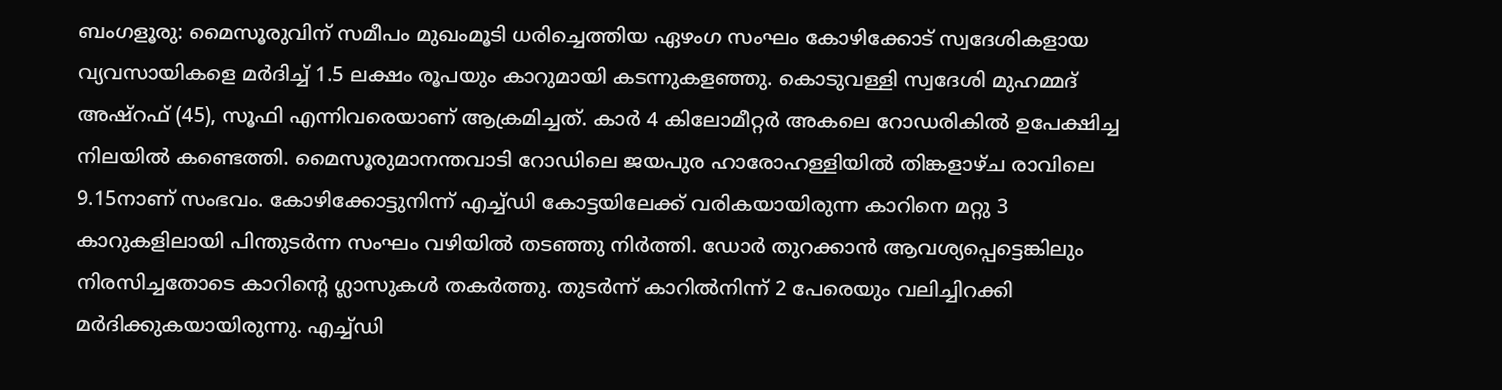ബംഗളൂരു: മൈസൂരുവിന് സമീപം മുഖംമൂടി ധരിച്ചെത്തിയ ഏഴംഗ സംഘം കോഴിക്കോട് സ്വദേശികളായ വ്യവസായികളെ മര്‍ദിച്ച് 1.5 ലക്ഷം രൂപയും കാറുമായി കടന്നുകളഞ്ഞു. കൊടുവള്ളി സ്വദേശി മുഹമ്മദ് അഷ്‌റഫ് (45), സൂഫി എന്നിവരെയാണ് ആക്രമിച്ചത്. കാര്‍ 4 കിലോമീറ്റര്‍ അകലെ റോഡരികില്‍ ഉപേക്ഷിച്ച നിലയില്‍ കണ്ടെത്തി. മൈസൂരുമാനന്തവാടി റോഡിലെ ജയപുര ഹാരോഹള്ളിയില്‍ തിങ്കളാഴ്ച രാവിലെ 9.15നാണ് സംഭവം. കോഴിക്കോട്ടുനിന്ന് എച്ച്ഡി കോട്ടയിലേക്ക് വരികയായിരുന്ന കാറിനെ മറ്റു 3 കാറുകളിലായി പിന്തുടര്‍ന്ന സംഘം വഴിയില്‍ തടഞ്ഞു നിര്‍ത്തി. ഡോര്‍ തുറക്കാന്‍ ആവശ്യപ്പെട്ടെങ്കിലും നിരസിച്ചതോടെ കാറിന്റെ ഗ്ലാസുകള്‍ തകര്‍ത്തു. തുടര്‍ന്ന് കാറില്‍നിന്ന് 2 പേരെയും വലിച്ചിറക്കി മര്‍ദിക്കുകയായിരുന്നു. എച്ച്ഡി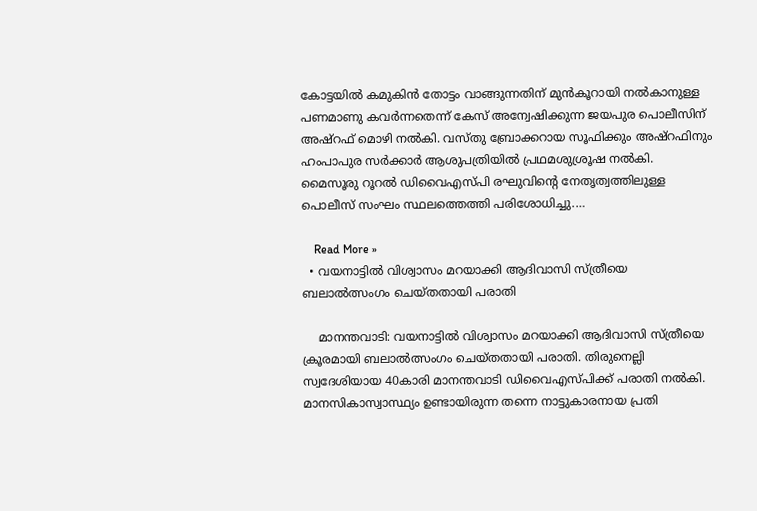കോട്ടയില്‍ കമുകിന്‍ തോട്ടം വാങ്ങുന്നതിന് മുന്‍കൂറായി നല്‍കാനുള്ള പണമാണു കവര്‍ന്നതെന്ന് കേസ് അന്വേഷിക്കുന്ന ജയപുര പൊലീസിന് അഷ്‌റഫ് മൊഴി നല്‍കി. വസ്തു ബ്രോക്കറായ സൂഫിക്കും അഷ്‌റഫിനും ഹംപാപുര സര്‍ക്കാര്‍ ആശുപത്രിയില്‍ പ്രഥമശുശ്രൂഷ നല്‍കി. മൈസൂരു റൂറല്‍ ഡിവൈഎസ്പി രഘുവിന്റെ നേതൃത്വത്തിലുള്ള പൊലീസ് സംഘം സ്ഥലത്തെത്തി പരിശോധിച്ചു.…

    Read More »
  • വയനാട്ടില്‍ വിശ്വാസം മറയാക്കി ആദിവാസി സ്ത്രീയെ ബലാല്‍ത്സംഗം ചെയ്തതായി പരാതി

    മാനന്തവാടി: വയനാട്ടില്‍ വിശ്വാസം മറയാക്കി ആദിവാസി സ്ത്രീയെ ക്രൂരമായി ബലാല്‍ത്സംഗം ചെയ്തതായി പരാതി. തിരുനെല്ലി സ്വദേശിയായ 40കാരി മാനന്തവാടി ഡിവൈഎസ്പിക്ക് പരാതി നല്‍കി. മാനസികാസ്വാസ്ഥ്യം ഉണ്ടായിരുന്ന തന്നെ നാട്ടുകാരനായ പ്രതി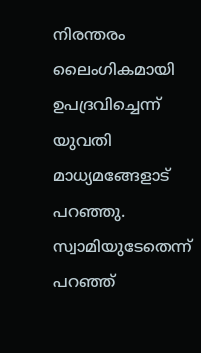നിരന്തരം ലൈംഗികമായി ഉപദ്രവിച്ചെന്ന് യുവതി മാധ്യമങ്ങേളാട് പറഞ്ഞു. സ്വാമിയുടേതെന്ന് പറഞ്ഞ്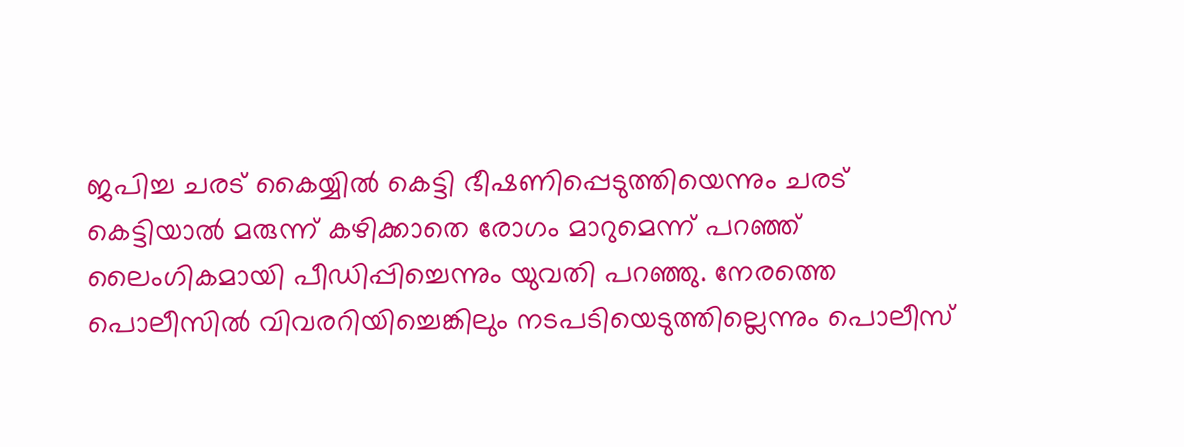ജപിച്ച ചരട് കൈയ്യില്‍ കെട്ടി ഭീഷണിപ്പെടുത്തിയെന്നും ചരട് കെട്ടിയാല്‍ മരുന്ന് കഴിക്കാതെ രോഗം മാറുമെന്ന് പറഞ്ഞ് ലൈംഗികമായി പീഡിപ്പിച്ചെന്നും യുവതി പറഞ്ഞു. നേരത്തെ പൊലീസില്‍ വിവരറിയിച്ചെങ്കിലും നടപടിയെടുത്തില്ലെന്നും പൊലീസ്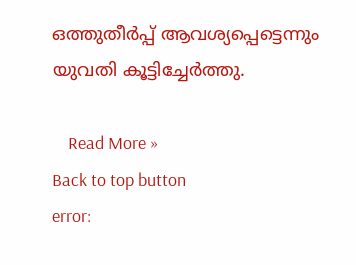ഒത്തുതീര്‍പ്പ് ആവശ്യപ്പെട്ടെന്നും യുവതി കൂട്ടിച്ചേര്‍ത്തു.

    Read More »
Back to top button
error: